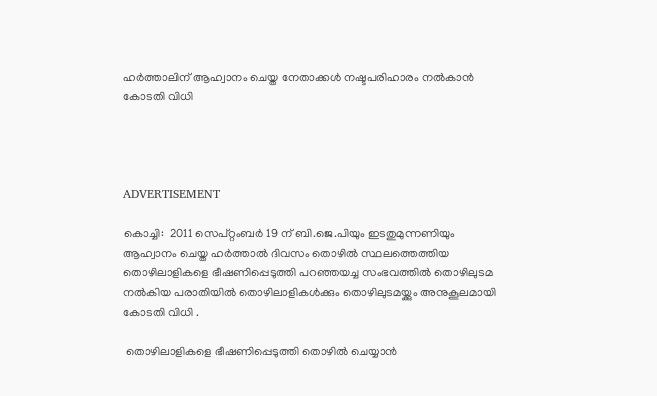ഹര്‍ത്താലിന് ആഹ്വാനം ചെയ്ത നേതാക്കള്‍ നഷ്ടപരിഹാരം നല്‍കാന്‍ കോടതി വിധി




ADVERTISEMENT

കൊച്ചി:  2011 സെപ്റ്റംബര്‍ 19 ന് ബി.ജെ.പിയും ഇടതുമുന്നണിയും ആഹ്വാനം ചെയ്ത ഹര്‍ത്താല്‍ ദിവസം തൊഴില്‍ സ്ഥലത്തെത്തിയ തൊഴിലാളികളെ ഭീഷണിപ്പെടുത്തി പറഞ്ഞയച്ച സംഭവത്തില്‍ തൊഴിലുടമ നല്‍കിയ പരാതിയില്‍ തൊഴിലാളികള്‍ക്കും തൊഴിലുടമയ്ക്കും അനുകൂലമായി കോടതി വിധി .

 തൊഴിലാളികളെ ഭീഷണിപ്പെടുത്തി തൊഴില്‍ ചെയ്യാന്‍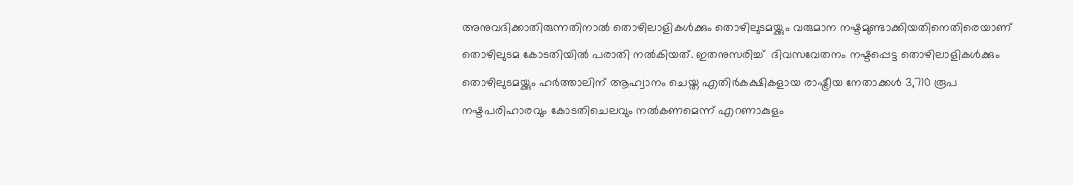അനുവദിക്കാതിരുന്നതിനാല്‍ തൊഴിലാളികള്‍ക്കും തൊഴിലുടമയ്ക്കും വരുമാന നഷ്ടമുണ്ടാക്കിയതിനെതിരെയാണ്  തൊഴിലുടമ കോടതിയില്‍ പരാതി നല്‍കിയത്. ഇതനുസരിച്ച്  ദിവസവേതനം നഷ്ടപ്പെട്ട തൊഴിലാളികള്‍ക്കും തൊഴിലുടമയ്ക്കും ഹര്‍ത്താലിന് ആഹ്വാനം ചെയ്ത എതിര്‍കക്ഷികളായ രാഷ്ട്രീയ നേതാക്കള്‍ 3,710 രൂപ നഷ്ടപരിഹാരവും കോടതിചെലവും നല്‍കണമെന്ന് എറണാകുളം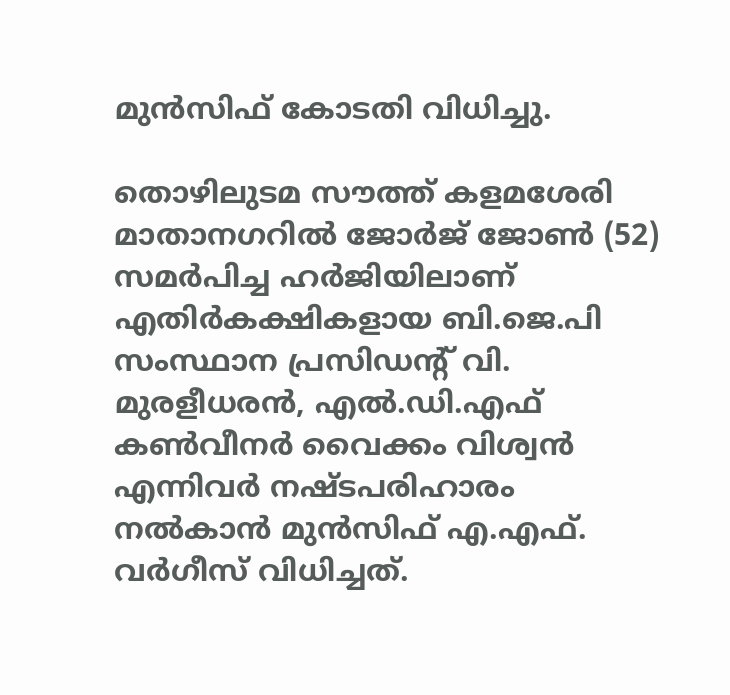മുന്‍സിഫ് കോടതി വിധിച്ചു.

തൊഴിലുടമ സൗത്ത് കളമശേരി മാതാനഗറില്‍ ജോര്‍ജ് ജോണ്‍ (52) സമര്‍പിച്ച ഹര്‍ജിയിലാണ് എതിര്‍കക്ഷികളായ ബി.ജെ.പി സംസ്ഥാന പ്രസിഡന്റ് വി. മുരളീധരന്‍, എല്‍.ഡി.എഫ് കണ്‍വീനര്‍ വൈക്കം വിശ്വന്‍ എന്നിവര്‍ നഷ്ടപരിഹാരം നല്‍കാന്‍ മുന്‍സിഫ് എ.എഫ്. വര്‍ഗീസ് വിധിച്ചത്.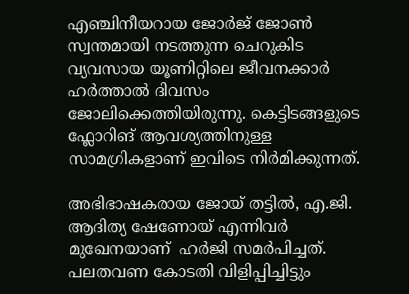എഞ്ചിനീയറായ ജോര്‍ജ് ജോണ്‍ സ്വന്തമായി നടത്തുന്ന ചെറുകിട വ്യവസായ യൂണിറ്റിലെ ജീവനക്കാര്‍ ഹര്‍ത്താല്‍ ദിവസം ജോലിക്കെത്തിയിരുന്നു. കെട്ടിടങ്ങളുടെ ഫ്ലോറിങ് ആവശ്യത്തിനുള്ള സാമഗ്രികളാണ് ഇവിടെ നിര്‍മിക്കുന്നത്.

അഭിഭാഷകരായ ജോയ് തട്ടില്‍, എ.ജി. ആദിത്യ ഷേണോയ് എന്നിവര്‍ മുഖേനയാണ്  ഹര്‍ജി സമര്‍പിച്ചത്. പലതവണ കോടതി വിളിപ്പിച്ചിട്ടും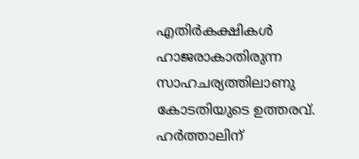എതിര്‍കക്ഷികള്‍  ഹാജരാകാതിരുന്ന സാഹചര്യത്തിലാണു കോടതിയുടെ ഉത്തരവ്.
ഹര്‍ത്താലിന്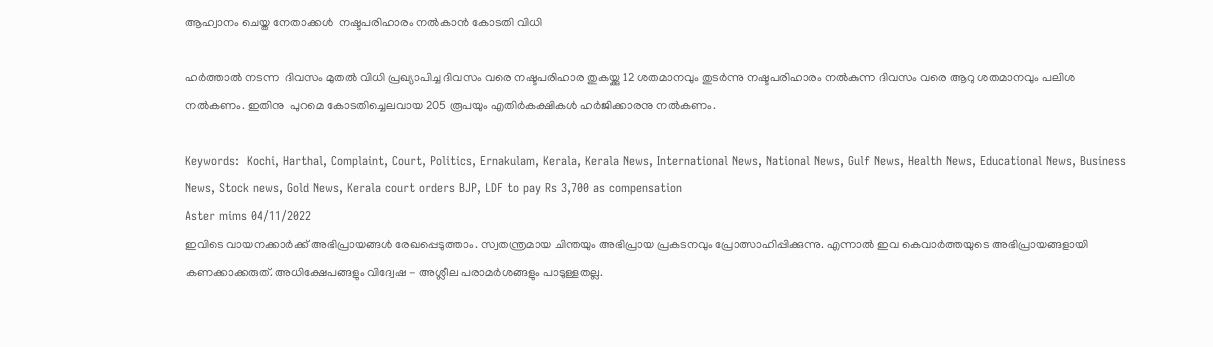ആഹ്വാനം ചെയ്ത നേതാക്കള്‍  നഷ്ടപരിഹാരം നല്‍കാന്‍ കോടതി വിധി

ഹര്‍ത്താല്‍ നടന്ന  ദിവസം മുതല്‍ വിധി പ്രഖ്യാപിച്ച ദിവസം വരെ നഷ്ടപരിഹാര തുകയ്ക്കു 12 ശതമാനവും തുടര്‍ന്നു നഷ്ടപരിഹാരം നല്‍കുന്ന ദിവസം വരെ ആറു ശതമാനവും പലിശ നല്‍കണം. ഇതിനു  പുറമെ കോടതിച്ചെലവായ 205 രൂപയും എതിര്‍കക്ഷികള്‍ ഹര്‍ജിക്കാരനു നല്‍കണം.

Keywords:  Kochi, Harthal, Complaint, Court, Politics, Ernakulam, Kerala, Kerala News, International News, National News, Gulf News, Health News, Educational News, Business News, Stock news, Gold News, Kerala court orders BJP, LDF to pay Rs 3,700 as compensation
Aster mims 04/11/2022
ഇവിടെ വായനക്കാർക്ക് അഭിപ്രായങ്ങൾ രേഖപ്പെടുത്താം. സ്വതന്ത്രമായ ചിന്തയും അഭിപ്രായ പ്രകടനവും പ്രോത്സാഹിപ്പിക്കുന്നു. എന്നാൽ ഇവ കെവാർത്തയുടെ അഭിപ്രായങ്ങളായി കണക്കാക്കരുത്. അധിക്ഷേപങ്ങളും വിദ്വേഷ - അശ്ലീല പരാമർശങ്ങളും പാടുള്ളതല്ല.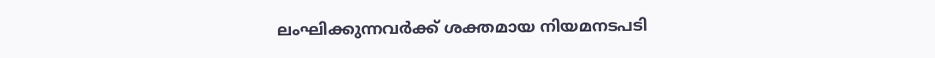ലംഘിക്കുന്നവർക്ക് ശക്തമായ നിയമനടപടി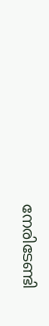നേരിടേണ്ടി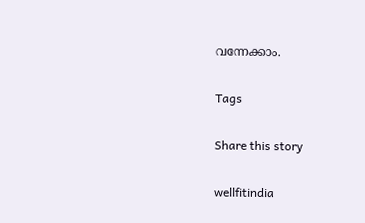വന്നേക്കാം.

Tags

Share this story

wellfitindia